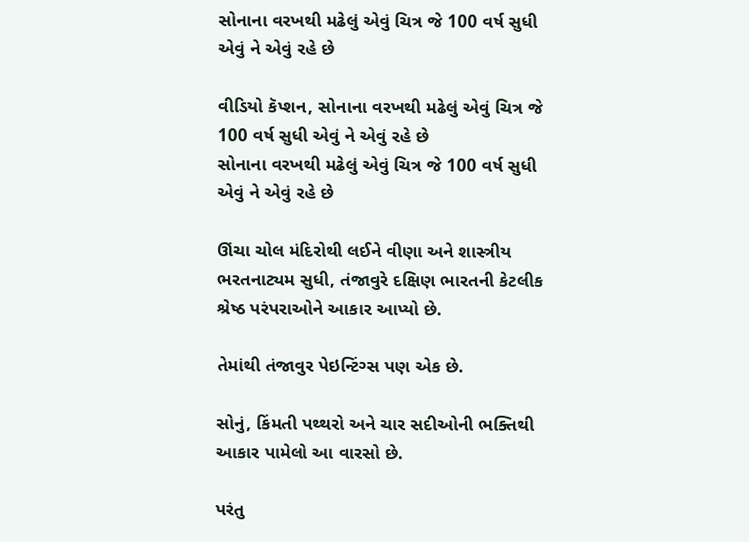સોનાના વરખથી મઢેલું એવું ચિત્ર જે 100 વર્ષ સુધી એવું ને એવું રહે છે

વીડિયો કૅપ્શન, સોનાના વરખથી મઢેલું એવું ચિત્ર જે 100 વર્ષ સુધી એવું ને એવું રહે છે
સોનાના વરખથી મઢેલું એવું ચિત્ર જે 100 વર્ષ સુધી એવું ને એવું રહે છે

ઊંચા ચોલ મંદિરોથી લઈને વીણા અને શાસ્ત્રીય ભરતનાટ્યમ સુધી, તંજાવુરે દક્ષિણ ભારતની કેટલીક શ્રેષ્ઠ પરંપરાઓને આકાર આપ્યો છે.

તેમાંથી તંજાવુર પેઇન્ટિંગ્સ પણ એક છે.

સોનું, કિંમતી પથ્થરો અને ચાર સદીઓની ભક્તિથી આકાર પામેલો આ વારસો છે.

પરંતુ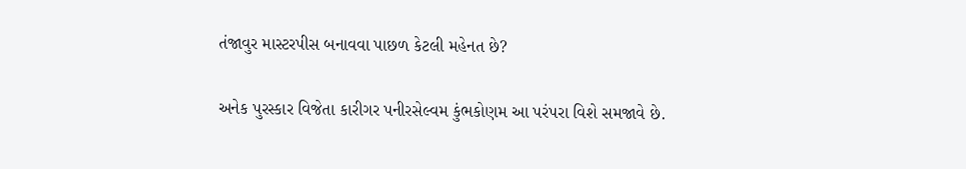તંજાવુર માસ્ટરપીસ બનાવવા પાછળ કેટલી મહેનત છે?

અનેક પુરસ્કાર વિજેતા કારીગર પનીરસેલ્વમ કુંભકોણમ આ પરંપરા વિશે સમજાવે છે.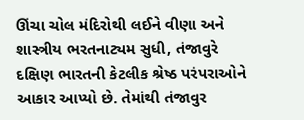ઊંચા ચોલ મંદિરોથી લઈને વીણા અને શાસ્ત્રીય ભરતનાટ્યમ સુધી, તંજાવુરે દક્ષિણ ભારતની કેટલીક શ્રેષ્ઠ પરંપરાઓને આકાર આપ્યો છે. તેમાંથી તંજાવુર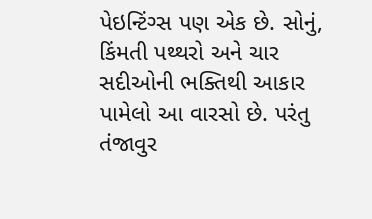પેઇન્ટિંગ્સ પણ એક છે. સોનું, કિંમતી પથ્થરો અને ચાર સદીઓની ભક્તિથી આકાર પામેલો આ વારસો છે. પરંતુ તંજાવુર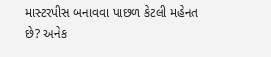માસ્ટરપીસ બનાવવા પાછળ કેટલી મહેનત છે? અનેક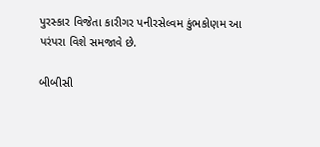પુરસ્કાર વિજેતા કારીગર પનીરસેલ્વમ કુંભકોણમ આ પરંપરા વિશે સમજાવે છે.

બીબીસી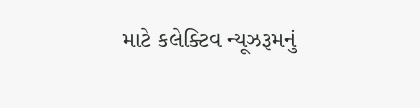માટે કલેક્ટિવ ન્યૂઝરૂમનું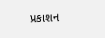પ્રકાશન